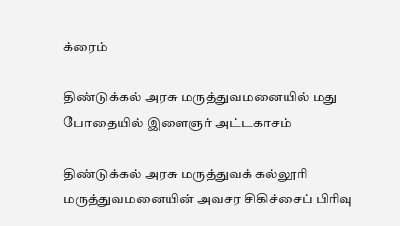க்ரைம்

திண்டுக்கல் அரசு மருத்துவமனையில் மது போதையில் இளைஞர் அட்டகாசம்

திண்டுக்கல் அரசு மருத்துவக் கல்லூரி மருத்துவமனையின் அவசர சிகிச்சைப் பிரிவு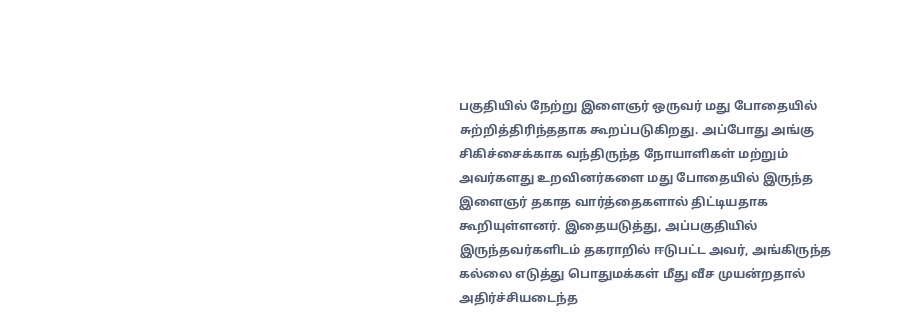பகுதியில் நேற்று இளைஞர் ஒருவர் மது போதையில் சுற்றித்திரிந்ததாக கூறப்படுகிறது. அப்போது அங்கு சிகிச்சைக்காக வந்திருந்த நோயாளிகள் மற்றும் அவர்களது உறவினர்களை மது போதையில் இருந்த இளைஞர் தகாத வார்த்தைகளால் திட்டியதாக கூறியுள்ளனர். இதையடுத்து, அப்பகுதியில் இருந்தவர்களிடம் தகராறில் ஈடுபட்ட அவர், அங்கிருந்த கல்லை எடுத்து பொதுமக்கள் மீது வீச முயன்றதால் அதிர்ச்சியடைந்த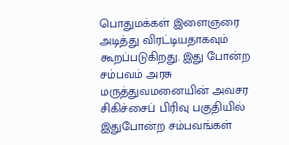பொதுமக்கள் இளைஞரை அடித்து விரட்டியதாகவும் கூறப்படுகிறது. இது போன்ற சம்பவம் அரசு மருத்துவமனையின் அவசர சிகிச்சைப் பிரிவு பகுதியில் இதுபோன்ற சம்பவங்கள்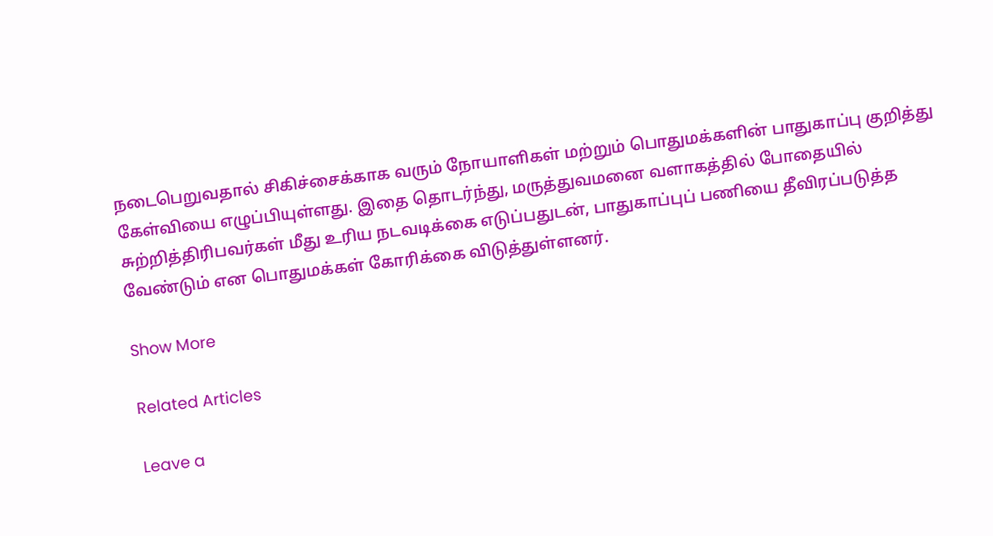நடைபெறுவதால் சிகிச்சைக்காக வரும் நோயாளிகள் மற்றும் பொதுமக்களின் பாதுகாப்பு குறித்து கேள்வியை எழுப்பியுள்ளது. இதை தொடர்ந்து, மருத்துவமனை வளாகத்தில் போதையில் சுற்றித்திரிபவர்கள் மீது உரிய நடவடிக்கை எடுப்பதுடன், பாதுகாப்புப் பணியை தீவிரப்படுத்த வேண்டும் என பொதுமக்கள் கோரிக்கை விடுத்துள்ளனர்.

Show More

Related Articles

Leave a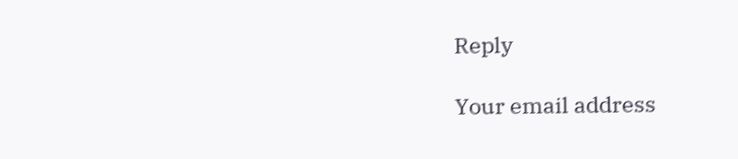Reply

Your email address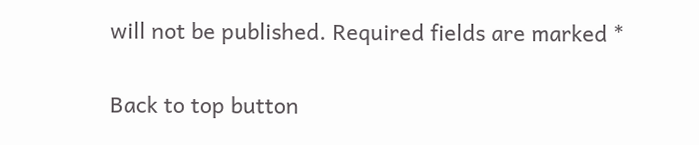will not be published. Required fields are marked *

Back to top button